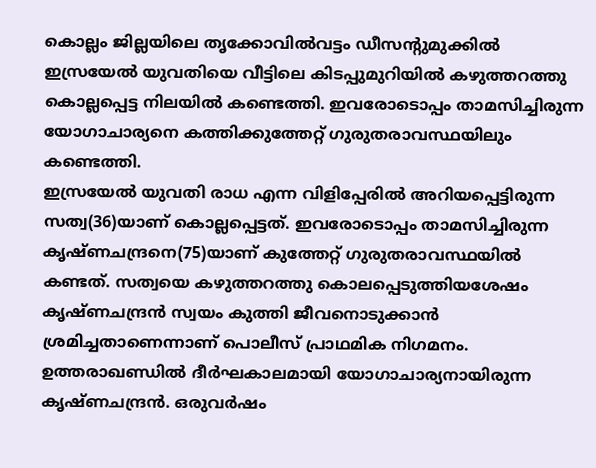കൊല്ലം ജില്ലയിലെ തൃക്കോവിൽവട്ടം ഡീസന്റുമുക്കിൽ ഇസ്രയേൽ യുവതിയെ വീട്ടിലെ കിടപ്പുമുറിയിൽ കഴുത്തറത്തു കൊല്ലപ്പെട്ട നിലയിൽ കണ്ടെത്തി. ഇവരോടൊപ്പം താമസിച്ചിരുന്ന യോഗാചാര്യനെ കത്തിക്കുത്തേറ്റ് ഗുരുതരാവസ്ഥയിലും കണ്ടെത്തി.
ഇസ്രയേൽ യുവതി രാധ എന്ന വിളിപ്പേരിൽ അറിയപ്പെട്ടിരുന്ന സത്വ(36)യാണ് കൊല്ലപ്പെട്ടത്. ഇവരോടൊപ്പം താമസിച്ചിരുന്ന കൃഷ്ണചന്ദ്രനെ(75)യാണ് കുത്തേറ്റ് ഗുരുതരാവസ്ഥയിൽ കണ്ടത്. സത്വയെ കഴുത്തറത്തു കൊലപ്പെടുത്തിയശേഷം കൃഷ്ണചന്ദ്രൻ സ്വയം കുത്തി ജീവനൊടുക്കാൻ ശ്രമിച്ചതാണെന്നാണ് പൊലീസ് പ്രാഥമിക നിഗമനം.
ഉത്തരാഖണ്ഡിൽ ദീർഘകാലമായി യോഗാചാര്യനായിരുന്ന കൃഷ്ണചന്ദ്രൻ. ഒരുവർഷം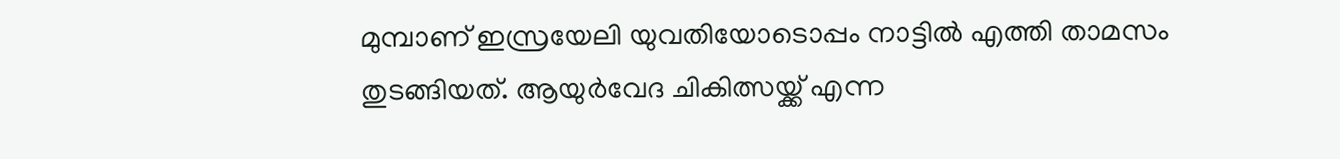മുമ്പാണ് ഇസ്രയേലി യുവതിയോടൊപ്പം നാട്ടിൽ എത്തി താമസം തുടങ്ങിയത്. ആയുർവേദ ചികിത്സയ്ക്ക് എന്ന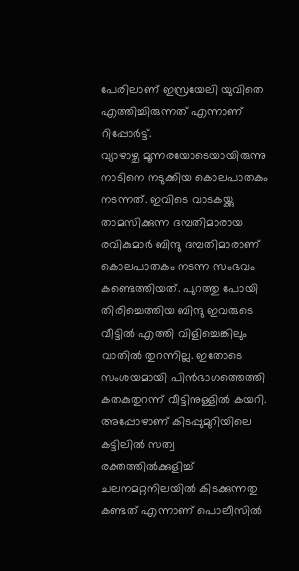പേരിലാണ് ഇസ്രയേലി യുവിതെ എത്തിച്ചിരുന്നത് എന്നാണ് റിപ്പോർട്ട്.
വ്യാഴാഴ്ച മൂന്നരയോടെയായിരുന്നു നാടിനെ നടുക്കിയ കൊലപാതകം നടന്നത്. ഇവിടെ വാടകയ്ക്കു താമസിക്കുന്ന ദമ്പതിമാരായ രവികുമാർ ബിന്ദു ദമ്പതിമാരാണ് കൊലപാതകം നടന്ന സംഭവം കണ്ടെത്തിയത്. പുറത്തു പോയി തിരിച്ചെത്തിയ ബിന്ദു ഇവരുടെ വീട്ടിൽ എത്തി വിളിച്ചെങ്കിലും വാതിൽ തുറന്നില്ല. ഇതോടെ സംശയമായി പിൻഭാഗത്തെത്തി കതകുതുറന്ന് വീട്ടിനുള്ളിൽ കയറി. അപ്പോഴാണ് കിടപ്പുമുറിയിലെ കട്ടിലിൽ സത്വ രക്തത്തിൽക്കുളിച്ച് ചലനമറ്റനിലയിൽ കിടക്കുന്നതു കണ്ടത് എന്നാണ് പൊലീസിൽ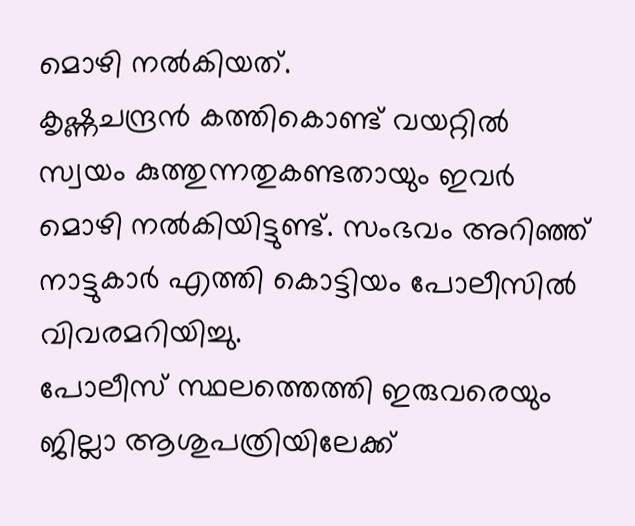മൊഴി നൽകിയത്.
കൃഷ്ണചന്ദ്രൻ കത്തികൊണ്ട് വയറ്റിൽ സ്വയം കുത്തുന്നതുകണ്ടതായും ഇവർ മൊഴി നൽകിയിട്ടുണ്ട്. സംഭവം അറിഞ്ഞ് നാട്ടുകാർ എത്തി കൊട്ടിയം പോലീസിൽ വിവരമറിയിച്ചു.
പോലീസ് സ്ഥലത്തെത്തി ഇരുവരെയും ജില്ലാ ആശുപത്രിയിലേക്ക്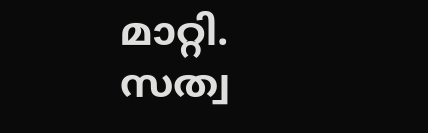മാറ്റി. സത്വ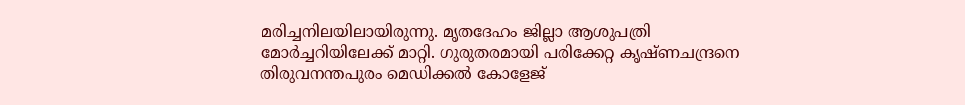മരിച്ചനിലയിലായിരുന്നു. മൃതദേഹം ജില്ലാ ആശുപത്രി മോർച്ചറിയിലേക്ക് മാറ്റി. ഗുരുതരമായി പരിക്കേറ്റ കൃഷ്ണചന്ദ്രനെ തിരുവനന്തപുരം മെഡിക്കൽ കോളേജ്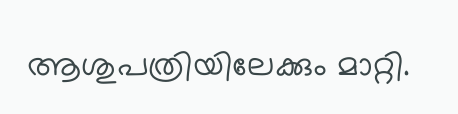ആശുപത്രിയിലേക്കും മാറ്റി.